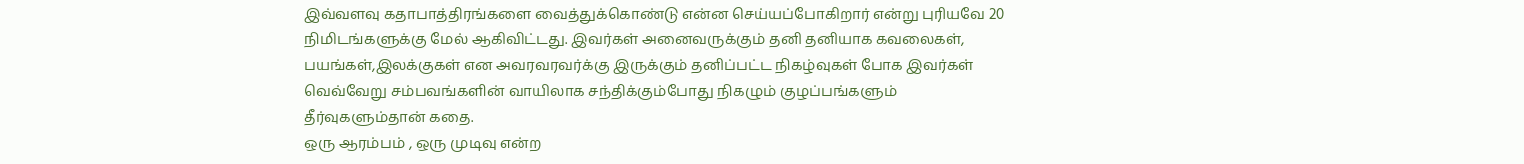இவ்வளவு கதாபாத்திரங்களை வைத்துக்கொண்டு என்ன செய்யப்போகிறார் என்று புரியவே 20 நிமிடங்களுக்கு மேல் ஆகிவிட்டது. இவர்கள் அனைவருக்கும் தனி தனியாக கவலைகள், பயங்கள்,இலக்குகள் என அவரவரவர்க்கு இருக்கும் தனிப்பட்ட நிகழ்வுகள் போக இவர்கள் வெவ்வேறு சம்பவங்களின் வாயிலாக சந்திக்கும்போது நிகழும் குழப்பங்களும் தீர்வுகளும்தான் கதை.
ஒரு ஆரம்பம் , ஒரு முடிவு என்ற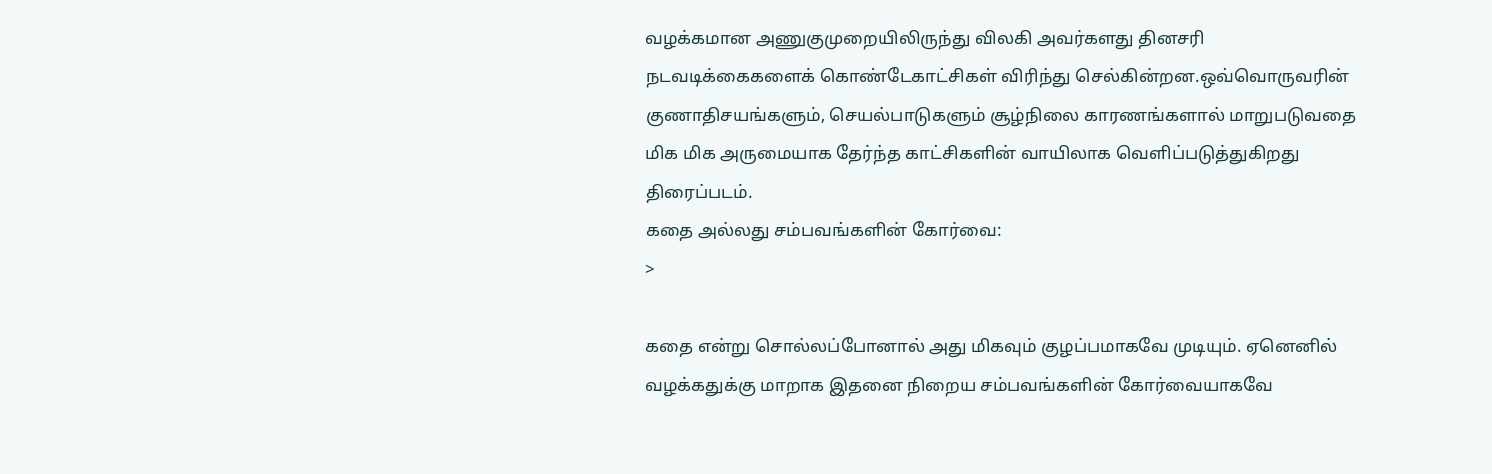வழக்கமான அணுகுமுறையிலிருந்து விலகி அவர்களது தினசரி நடவடிக்கைகளைக் கொண்டேகாட்சிகள் விரிந்து செல்கின்றன.ஒவ்வொருவரின் குணாதிசயங்களும், செயல்பாடுகளும் சூழ்நிலை காரணங்களால் மாறுபடுவதை மிக மிக அருமையாக தேர்ந்த காட்சிகளின் வாயிலாக வெளிப்படுத்துகிறது திரைப்படம்.
கதை அல்லது சம்பவங்களின் கோர்வை:
>

கதை என்று சொல்லப்போனால் அது மிகவும் குழப்பமாகவே முடியும். ஏனெனில் வழக்கதுக்கு மாறாக இதனை நிறைய சம்பவங்களின் கோர்வையாகவே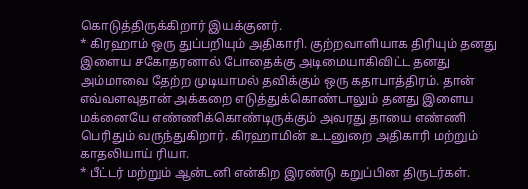கொடுத்திருக்கிறார் இயக்குனர்.
* கிரஹாம் ஒரு துப்பறியும் அதிகாரி. குற்றவாளியாக திரியும் தனது இளைய சகோதரனால் போதைக்கு அடிமையாகிவிட்ட தனது அம்மாவை தேற்ற முடியாமல் தவிக்கும் ஒரு கதாபாத்திரம். தான் எவ்வளவுதான் அக்கறை எடுத்துக்கொண்டாலும் தனது இளைய மக்னையே எண்ணிக்கொண்டிருக்கும் அவரது தாயை எண்ணி பெரிதும் வருந்துகிறார். கிரஹாமின் உடனுறை அதிகாரி மற்றும் காதலியாய் ரியா.
* பீட்டர் மற்றும் ஆன்டனி என்கிற இரண்டு கறுப்பின திருடர்கள்.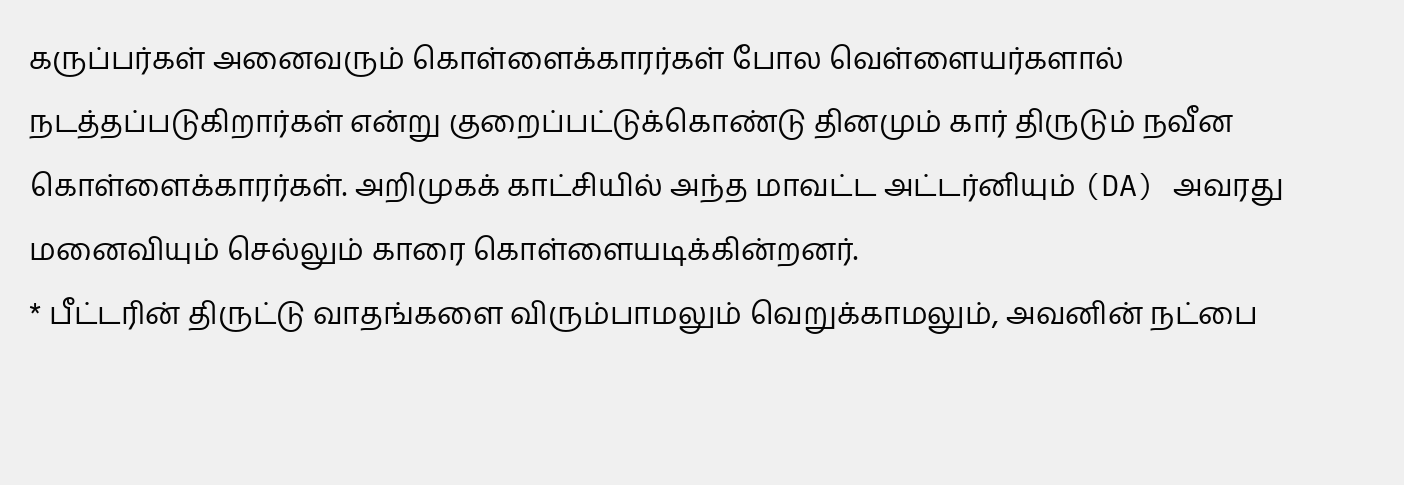கருப்பர்கள் அனைவரும் கொள்ளைக்காரர்கள் போல வெள்ளையர்களால் நடத்தப்படுகிறார்கள் என்று குறைப்பட்டுக்கொண்டு தினமும் கார் திருடும் நவீன கொள்ளைக்காரர்கள். அறிமுகக் காட்சியில் அந்த மாவட்ட அட்டர்னியும் (DA) அவரது மனைவியும் செல்லும் காரை கொள்ளையடிக்கின்றனர்.
* பீட்டரின் திருட்டு வாதங்களை விரும்பாமலும் வெறுக்காமலும், அவனின் நட்பை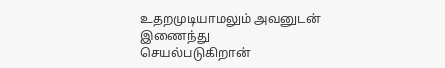உதறமுடியாமலும் அவனுடன் இணைந்து செயல்படுகிறான்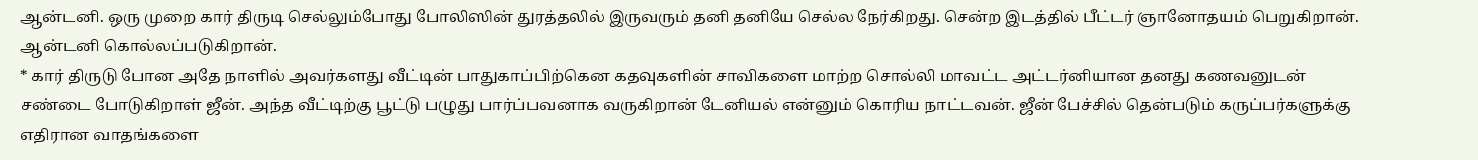ஆன்டனி. ஒரு முறை கார் திருடி செல்லும்போது போலிஸின் துரத்தலில் இருவரும் தனி தனியே செல்ல நேர்கிறது. சென்ற இடத்தில் பீட்டர் ஞானோதயம் பெறுகிறான். ஆன்டனி கொல்லப்படுகிறான்.
* கார் திருடு போன அதே நாளில் அவர்களது வீட்டின் பாதுகாப்பிற்கென கதவுகளின் சாவிகளை மாற்ற சொல்லி மாவட்ட அட்டர்னியான தனது கணவனுடன் சண்டை போடுகிறாள் ஜீன். அந்த வீட்டிற்கு பூட்டு பழுது பார்ப்பவனாக வருகிறான் டேனியல் என்னும் கொரிய நாட்டவன். ஜீன் பேச்சில் தென்படும் கருப்பர்களுக்கு எதிரான வாதங்களை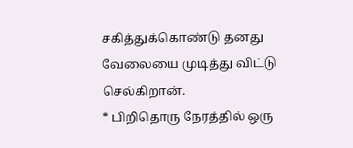சகித்துக்கொண்டு தனது வேலையை முடித்து விட்டு செல்கிறான்.
* பிறிதொரு நேரத்தில் ஒரு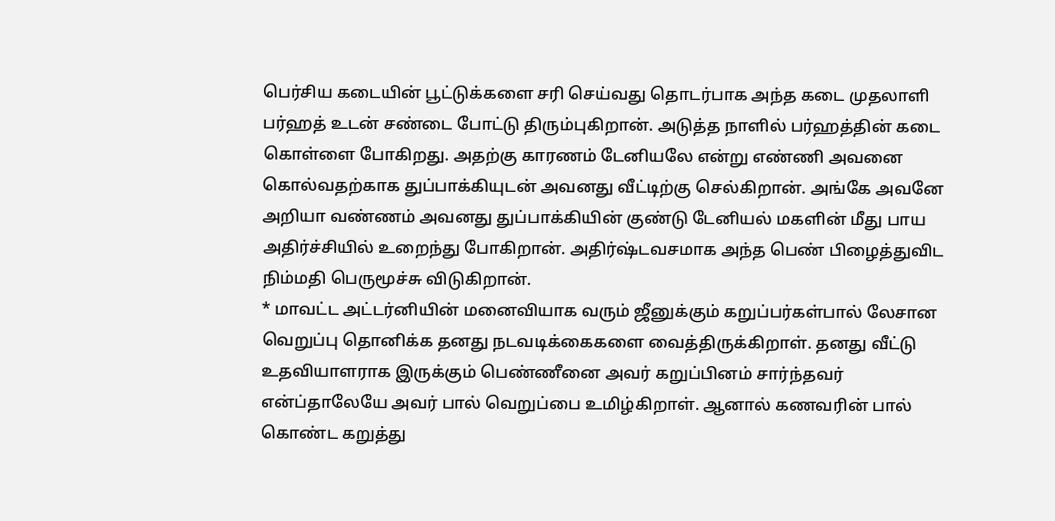பெர்சிய கடையின் பூட்டுக்களை சரி செய்வது தொடர்பாக அந்த கடை முதலாளி பர்ஹத் உடன் சண்டை போட்டு திரும்புகிறான். அடுத்த நாளில் பர்ஹத்தின் கடை கொள்ளை போகிறது. அதற்கு காரணம் டேனியலே என்று எண்ணி அவனை கொல்வதற்காக துப்பாக்கியுடன் அவனது வீட்டிற்கு செல்கிறான். அங்கே அவனே அறியா வண்ணம் அவனது துப்பாக்கியின் குண்டு டேனியல் மகளின் மீது பாய அதிர்ச்சியில் உறைந்து போகிறான். அதிர்ஷ்டவசமாக அந்த பெண் பிழைத்துவிட நிம்மதி பெருமூச்சு விடுகிறான்.
* மாவட்ட அட்டர்னியின் மனைவியாக வரும் ஜீனுக்கும் கறுப்பர்கள்பால் லேசான வெறுப்பு தொனிக்க தனது நடவடிக்கைகளை வைத்திருக்கிறாள். தனது வீட்டு உதவியாளராக இருக்கும் பெண்ணீனை அவர் கறுப்பினம் சார்ந்தவர் என்ப்தாலேயே அவர் பால் வெறுப்பை உமிழ்கிறாள். ஆனால் கணவரின் பால் கொண்ட கறுத்து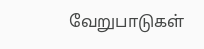வேறுபாடுகள்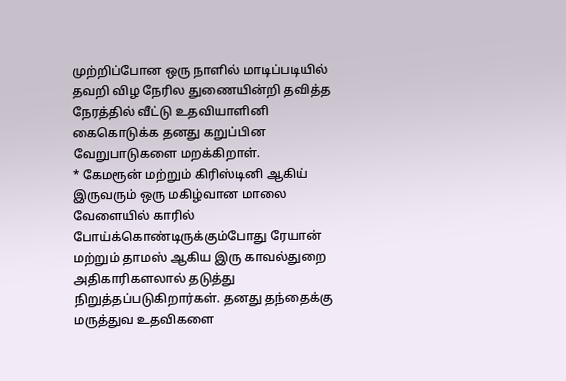முற்றிப்போன ஒரு நாளில் மாடிப்படியில் தவறி விழ நேரில துணையின்றி தவித்த நேரத்தில் வீட்டு உதவியாளினி கைகொடுக்க தனது கறுப்பின வேறுபாடுகளை மறக்கிறாள்.
* கேமரூன் மற்றும் கிரிஸ்டினி ஆகிய் இருவரும் ஒரு மகிழ்வான மாலை வேளையில் காரில் போய்க்கொண்டிருக்கும்போது ரேயான் மற்றும் தாமஸ் ஆகிய இரு காவல்துறை அதிகாரிகளலால் தடுத்து நிறுத்தப்படுகிறார்கள். தனது தந்தைக்கு மருத்துவ உதவிகளை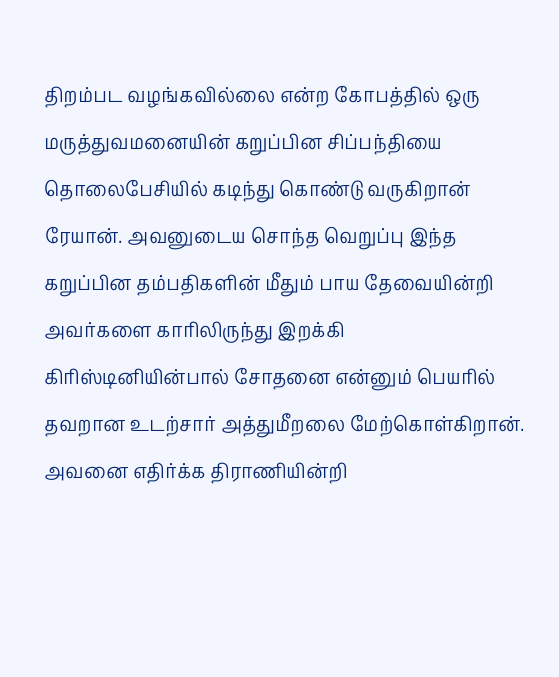திறம்பட வழங்கவில்லை என்ற கோபத்தில் ஒரு மருத்துவமனையின் கறுப்பின சிப்பந்தியை தொலைபேசியில் கடிந்து கொண்டு வருகிறான் ரேயான். அவனுடைய சொந்த வெறுப்பு இந்த கறுப்பின தம்பதிகளின் மீதும் பாய தேவையின்றி அவர்களை காரிலிருந்து இறக்கி கிரிஸ்டினியின்பால் சோதனை என்னும் பெயரில் தவறான உடற்சார் அத்துமீறலை மேற்கொள்கிறான். அவனை எதிர்க்க திராணியின்றி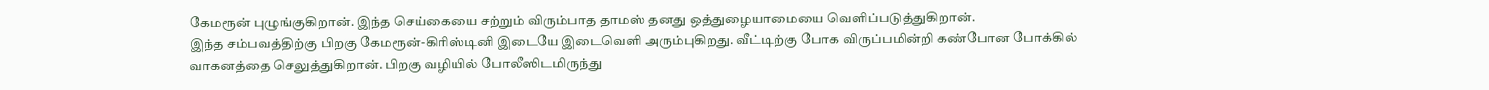கேமரூன் புழுங்குகிறான். இந்த செய்கையை சற்றும் விரும்பாத தாமஸ் தனது ஒத்துழையாமையை வெளிப்படுத்துகிறான்.
இந்த சம்பவத்திற்கு பிறகு கேமரூன்-கிரிஸ்டினி இடையே இடைவெளி அரும்புகிறது. வீட்டிற்கு போக விருப்பமின்றி கண்போன போக்கில் வாகனத்தை செலுத்துகிறான். பிறகு வழியில் போலீஸிடமிருந்து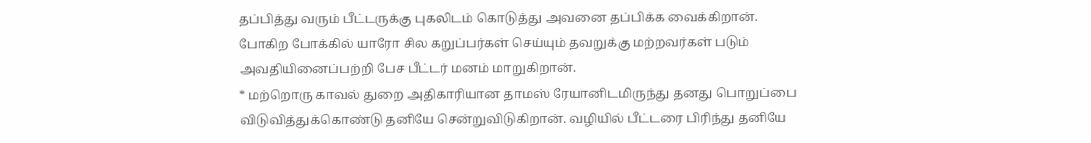தப்பித்து வரும் பீட்டருக்கு புகலிடம் கொடுத்து அவனை தப்பிக்க வைக்கிறான். போகிற போக்கில் யாரோ சில கறுப்பர்கள் செய்யும் தவறுக்கு மற்றவர்கள் படும் அவதியினைப்பற்றி பேச பீட்டர் மனம் மாறுகிறான்.
* மற்றொரு காவல் துறை அதிகாரியான தாமஸ் ரேயானிடமிருந்து தனது பொறுப்பை விடுவித்துக்கொண்டு தனியே சென்றுவிடுகிறான். வழியில் பீட்டரை பிரிந்து தனியே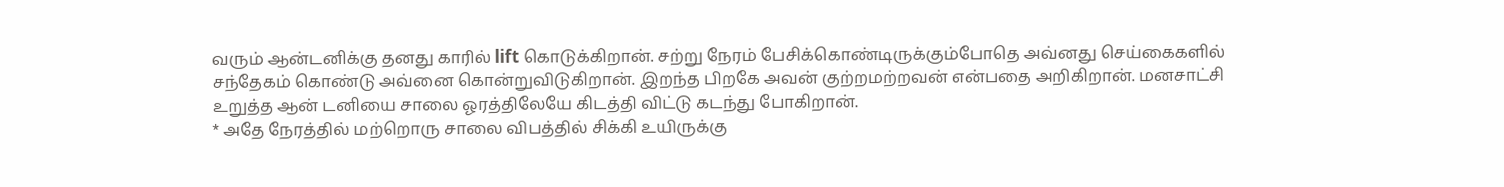வரும் ஆன்டனிக்கு தனது காரில் lift கொடுக்கிறான். சற்று நேரம் பேசிக்கொண்டிருக்கும்போதெ அவ்னது செய்கைகளில் சந்தேகம் கொண்டு அவ்னை கொன்றுவிடுகிறான். இறந்த பிறகே அவன் குற்றமற்றவன் என்பதை அறிகிறான். மனசாட்சி உறுத்த ஆன் டனியை சாலை ஓரத்திலேயே கிடத்தி விட்டு கடந்து போகிறான்.
* அதே நேரத்தில் மற்றொரு சாலை விபத்தில் சிக்கி உயிருக்கு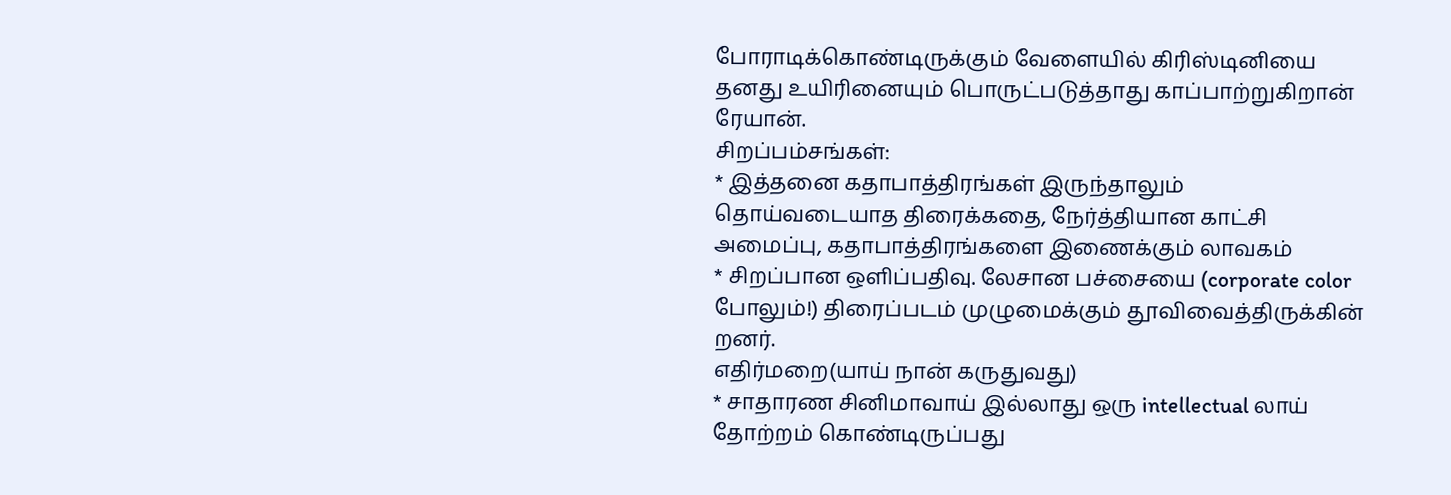போராடிக்கொண்டிருக்கும் வேளையில் கிரிஸ்டினியை தனது உயிரினையும் பொருட்படுத்தாது காப்பாற்றுகிறான் ரேயான்.
சிறப்பம்சங்கள்:
* இத்தனை கதாபாத்திரங்கள் இருந்தாலும் தொய்வடையாத திரைக்கதை, நேர்த்தியான காட்சி அமைப்பு, கதாபாத்திரங்களை இணைக்கும் லாவகம்
* சிறப்பான ஒளிப்பதிவு. லேசான பச்சையை (corporate color போலும்!) திரைப்படம் முழுமைக்கும் தூவிவைத்திருக்கின் றனர்.
எதிர்மறை(யாய் நான் கருதுவது)
* சாதாரண சினிமாவாய் இல்லாது ஒரு intellectual லாய் தோற்றம் கொண்டிருப்பது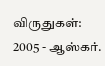விருதுகள்:
2005 - ஆஸ்கர்.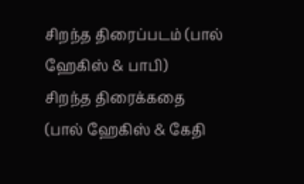சிறந்த திரைப்படம் (பால் ஹேகிஸ் & பாபி)
சிறந்த திரைக்கதை (பால் ஹேகிஸ் & கேதி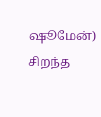ஷூமேன்)
சிறந்த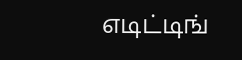எடிட்டிங்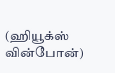(ஹியூக்ஸ் வின்போன்)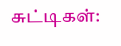சுட்டிகள்: